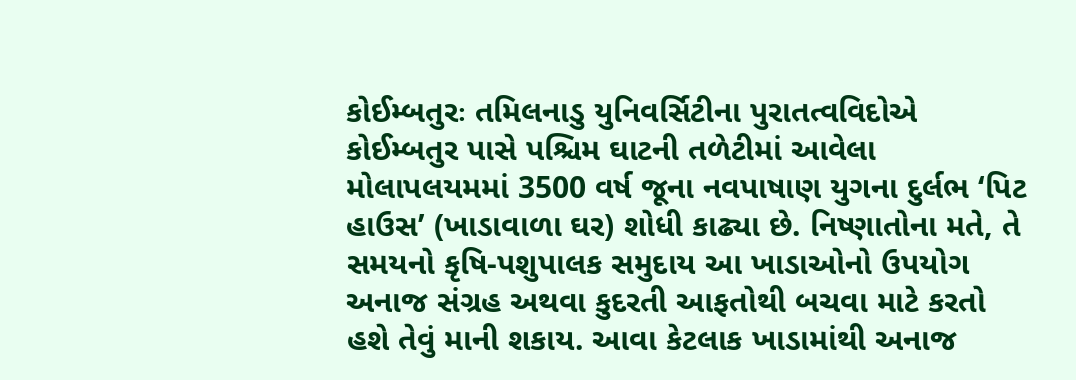કોઈમ્બતુરઃ તમિલનાડુ યુનિવર્સિટીના પુરાતત્વવિદોએ કોઈમ્બતુર પાસે પશ્ચિમ ઘાટની તળેટીમાં આવેલા મોલાપલયમમાં 3500 વર્ષ જૂના નવપાષાણ યુગના દુર્લભ ‘પિટ હાઉસ’ (ખાડાવાળા ઘર) શોધી કાઢ્યા છે. નિષ્ણાતોના મતે, તે સમયનો કૃષિ-પશુપાલક સમુદાય આ ખાડાઓનો ઉપયોગ અનાજ સંગ્રહ અથવા કુદરતી આફતોથી બચવા માટે કરતો હશે તેવું માની શકાય. આવા કેટલાક ખાડામાંથી અનાજ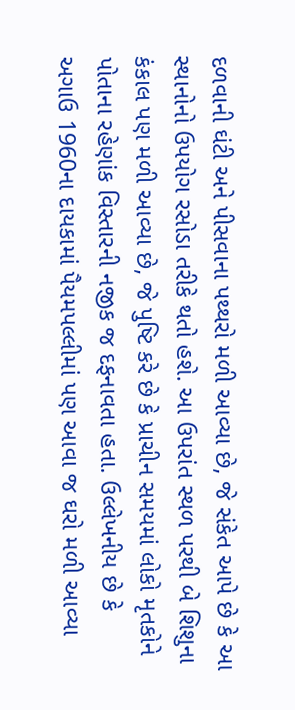દળવાની ઘંટી અને પીસવાના પથ્થરો મળી આવ્યા છે, જે સંકેત આપે છે કે આ સ્થાનોનો ઉપયોગ રસોડા તરીકે થતો હશે. આ ઉપરાંત સ્થળ પરથી બે શિશુના કંકાલ પણ મળી આવ્યા છે, જે પુષ્ટિ કરે છે કે પ્રાચીન સમયમાં લોકો મૃતકોને પોતાના રહેણાંક વિસ્તારની નજીક જ દફનાવતા હતા. ઉલ્લેખનીય છે કે અગાઉ 1960ના દાયકામાં પૈયમપલ્લીમાં પણ આવા જ ઘરો મળી આવ્યા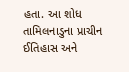હતા. આ શોધ તામિલનાડુના પ્રાચીન ઈતિહાસ અને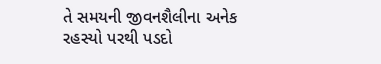તે સમયની જીવનશૈલીના અનેક રહસ્યો પરથી પડદો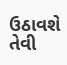ઉઠાવશે તેવી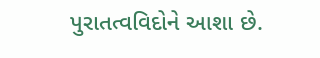પુરાતત્વવિદોને આશા છે.